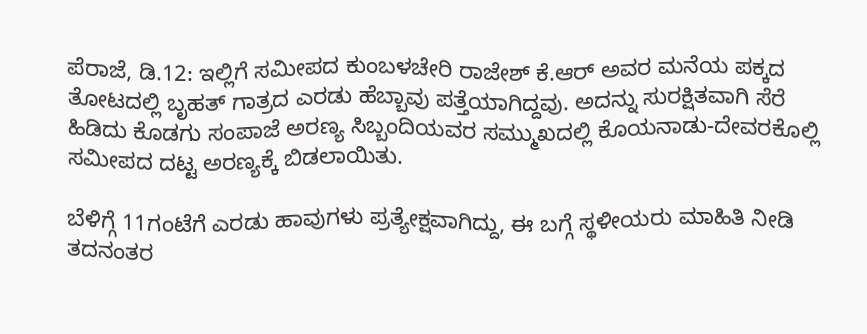ಪೆರಾಜೆ, ಡಿ.12: ಇಲ್ಲಿಗೆ ಸಮೀಪದ ಕುಂಬಳಚೇರಿ ರಾಜೇಶ್ ಕೆ.ಆರ್ ಅವರ ಮನೆಯ ಪಕ್ಕದ ತೋಟದಲ್ಲಿ ಬೃಹತ್ ಗಾತ್ರದ ಎರಡು ಹೆಬ್ಬಾವು ಪತ್ತೆಯಾಗಿದ್ದವು. ಅದನ್ನು ಸುರಕ್ಷಿತವಾಗಿ ಸೆರೆ ಹಿಡಿದು ಕೊಡಗು ಸಂಪಾಜೆ ಅರಣ್ಯ ಸಿಬ್ಬಂದಿಯವರ ಸಮ್ಮುಖದಲ್ಲಿ ಕೊಯನಾಡು-ದೇವರಕೊಲ್ಲಿ ಸಮೀಪದ ದಟ್ಟ ಅರಣ್ಯಕ್ಕೆ ಬಿಡಲಾಯಿತು.

ಬೆಳಿಗ್ಗೆ 11ಗಂಟೆಗೆ ಎರಡು ಹಾವುಗಳು ಪ್ರತ್ಯೇಕ್ಷವಾಗಿದ್ದು, ಈ ಬಗ್ಗೆ ಸ್ಥಳೀಯರು ಮಾಹಿತಿ ನೀಡಿ ತದನಂತರ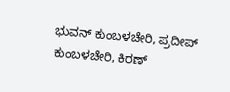ಭುವನ್ ಕುಂಬಳಚೇರಿ, ಪ್ರದೀಪ್ ಕುಂಬಳಚೇರಿ, ಕಿರಣ್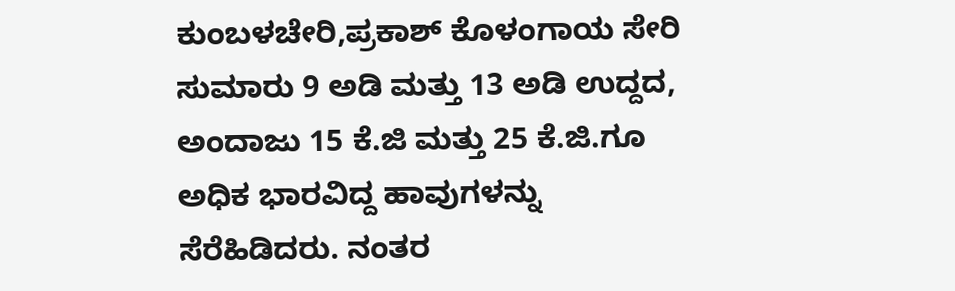ಕುಂಬಳಚೇರಿ,ಪ್ರಕಾಶ್ ಕೊಳಂಗಾಯ ಸೇರಿ ಸುಮಾರು 9 ಅಡಿ ಮತ್ತು 13 ಅಡಿ ಉದ್ದದ, ಅಂದಾಜು 15 ಕೆ.ಜಿ ಮತ್ತು 25 ಕೆ.ಜಿ.ಗೂ ಅಧಿಕ ಭಾರವಿದ್ದ ಹಾವುಗಳನ್ನು ಸೆರೆಹಿಡಿದರು. ನಂತರ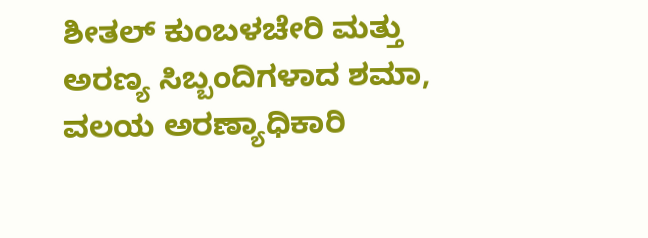ಶೀತಲ್ ಕುಂಬಳಚೇರಿ ಮತ್ತು ಅರಣ್ಯ ಸಿಬ್ಬಂದಿಗಳಾದ ಶಮಾ, ವಲಯ ಅರಣ್ಯಾಧಿಕಾರಿ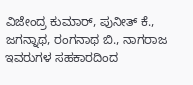ವಿಜೇಂದ್ರ ಕುಮಾರ್, ಪುನೀತ್ ಕೆ., ಜಗನ್ನಾಥ, ರಂಗನಾಥ ಬಿ., ನಾಗರಾಜ ಇವರುಗಳ ಸಹಕಾರದಿಂದ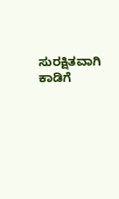ಸುರಕ್ಷಿತವಾಗಿ ಕಾಡಿಗೆ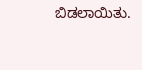ಬಿಡಲಾಯಿತು.